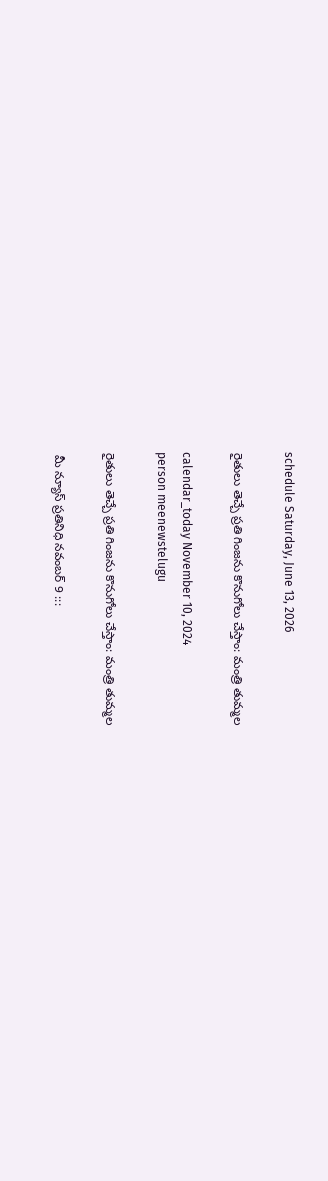schedule Saturday, June 13, 2026

రైతులు తెచ్చే ప్రతి గింజను కొనుగోలు చేస్తాం: మంత్రి తుమ్మల

calendar_today November 10, 2024
person meenewstelugu

రైతులు తెచ్చే ప్రతి గింజను కొనుగోలు చేస్తాం: మంత్రి తుమ్మల

 మీ న్యూస్ ప్రతినిధి నవంబర్ 9 :::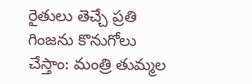రైతులు తెచ్చే ప్రతి గింజను కొనుగోలు చేస్తాం: మంత్రి తుమ్మల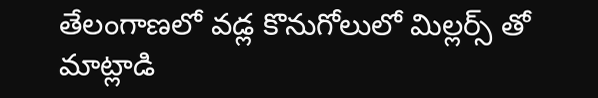తేలంగాణలో వడ్ల కొనుగోలులో మిల్లర్స్ తో మాట్లాడి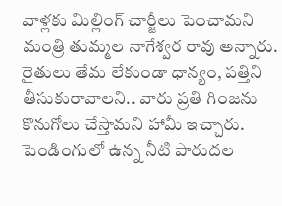వాళ్లకు మిల్లింగ్ చార్జీలు పెంచామని మంత్రి తుమ్మల నాగేశ్వర రావు అన్నారు. రైతులు తేమ లేకుండా ధాన్యం, పత్తిని తీసుకురావాలని.. వారు ప్రతి గింజను కొనుగోలు చేస్తామని హామీ ఇచ్చారు. పెండింగులో ఉన్న నీటి పారుదల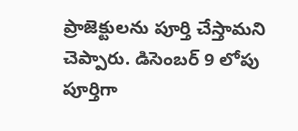ప్రాజెక్టులను పూర్తి చేస్తామని చెప్పారు. డిసెంబర్ 9 లోపు పూర్తిగా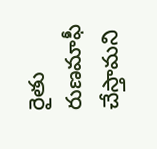రైతు రుణమాఫీ చేస్తామని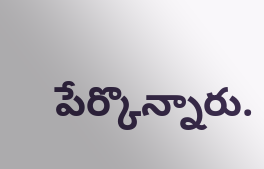పేర్కొన్నారు.